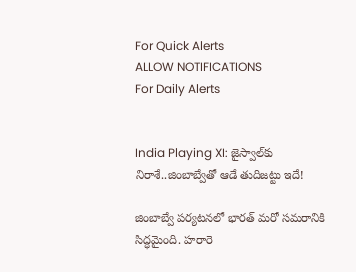For Quick Alerts
ALLOW NOTIFICATIONS
For Daily Alerts


India Playing XI: జైస్వాల్‌కు నిరాశే..జింబాబ్వేతో ఆడే తుదిజట్టు ఇదే!

జింబాబ్వే పర్యటనలో భారత్ మరో సమరానికి సిద్ధమైంది. హరారె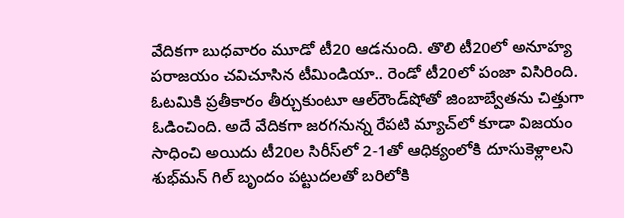వేదికగా బుధవారం మూడో టీ20 ఆడనుంది. తొలి టీ20లో అనూహ్య పరాజయం చవిచూసిన టీమిండియా.. రెండో టీ20లో పంజా విసిరింది. ఓటమికి ప్రతీకారం తీర్చుకుంటూ ఆల్‌రౌండ్‌షోతో జింబాబ్వేతను చిత్తుగా ఓడించింది. అదే వేదికగా జరగనున్న రేపటి మ్యాచ్‌లో కూడా విజయం సాధించి అయిదు టీ20ల సిరీస్‌లో 2-1తో ఆధిక్యంలోకి దూసుకెళ్లాలని శుభ్‌మన్ గిల్ బృందం పట్టుదలతో బరిలోకి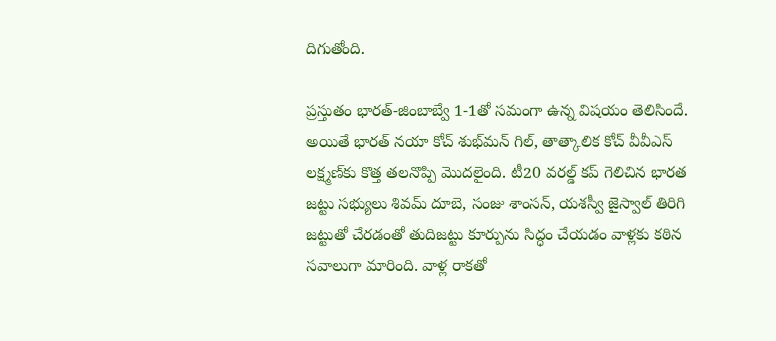దిగుతోంది.

ప్రస్తుతం భారత్-జింబాబ్వే 1-1తో సమంగా ఉన్న విషయం తెలిసిందే. అయితే భారత్ నయా కోచ్ శుభ్‌మన్ గిల్, తాత్కాలిక కోచ్ వీవీఎస్ లక్ష్మణ్‌కు కొత్త తలనొప్పి మొదలైంది. టీ20 వరల్డ్ కప్‌ గెలిచిన భారత జట్టు సభ్యులు శివమ్ దూబె, సంజు శాంసన్, యశస్వీ జైస్వాల్ తిరిగి జట్టుతో చేరడంతో తుదిజట్టు కూర్పును సిద్ధం చేయడం వాళ్లకు కఠిన సవాలుగా మారింది. వాళ్ల రాకతో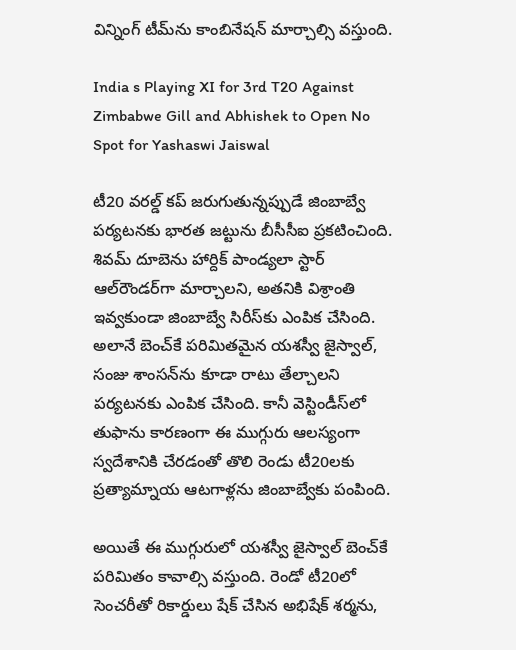విన్నింగ్ టీమ్‌ను కాంబినేషన్ మార్చాల్సి వస్తుంది.

India s Playing XI for 3rd T20 Against Zimbabwe Gill and Abhishek to Open No Spot for Yashaswi Jaiswal

టీ20 వరల్డ్ కప్ జరుగుతున్నప్పుడే జింబాబ్వే పర్యటనకు భారత జట్టును బీసీసీఐ ప్రకటించింది. శివమ్ దూబెను హార్దిక్ పాండ్యలా స్టార్ ఆల్‌రౌండర్‌గా మార్చాలని, అతనికి విశ్రాంతి ఇవ్వకుండా జింబాబ్వే సిరీస్‌కు ఎంపిక చేసింది. అలానే బెంచ్‌కే పరిమితమైన యశస్వీ జైస్వాల్, సంజు శాంసన్‌ను కూడా రాటు తేల్చాలని పర్యటనకు ఎంపిక చేసింది. కానీ వెస్టిండీస్‌లో తుఫాను కారణంగా ఈ ముగ్గురు ఆలస్యంగా స్వదేశానికి చేరడంతో తొలి రెండు టీ20లకు ప్రత్యామ్నాయ ఆటగాళ్లను జింబాబ్వేకు పంపింది.

అయితే ఈ ముగ్గురులో యశస్వీ జైస్వాల్‌ బెంచ్‌కే పరిమితం కావాల్సి వస్తుంది. రెండో టీ20లో సెంచరీతో రికార్డులు షేక్ చేసిన అభిషేక్ శర్మను,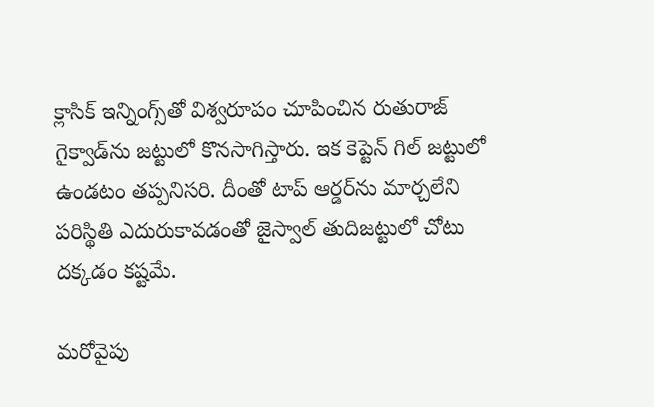క్లాసిక్ ఇన్నింగ్స్‌తో విశ్వరూపం చూపించిన రుతురాజ్ గైక్వాడ్‌ను జట్టులో కొనసాగిస్తారు. ఇక కెప్టెన్ గిల్ జట్టులో ఉండటం తప్పనిసరి. దీంతో టాప్ ఆర్డర్‌ను మార్చలేని పరిస్థితి ఎదురుకావడంతో జైస్వాల్ తుదిజట్టులో చోటు దక్కడం కష్టమే.

మరోవైపు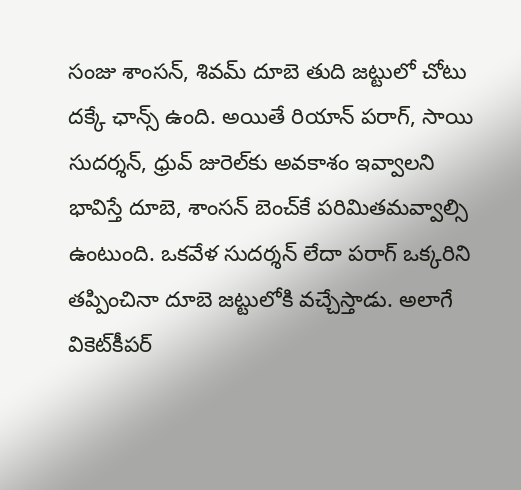సంజు శాంసన్, శివమ్ దూబె తుది జట్టులో చోటు దక్కే ఛాన్స్ ఉంది. అయితే రియాన్ పరాగ్, సాయి సుదర్శన్, ధ్రువ్ జురెల్‌కు అవకాశం ఇవ్వాలని భావిస్తే దూబె, శాంసన్ బెంచ్‌కే పరిమితమవ్వాల్సి ఉంటుంది. ఒకవేళ సుదర్శన్ లేదా పరాగ్ ఒక్కరిని తప్పించినా దూబె జట్టులోకి వచ్చేస్తాడు. అలాగే వికెట్‌కీపర్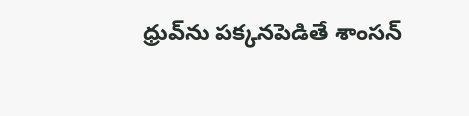ధ్రువ్‌ను పక్కనపెడితే శాంసన్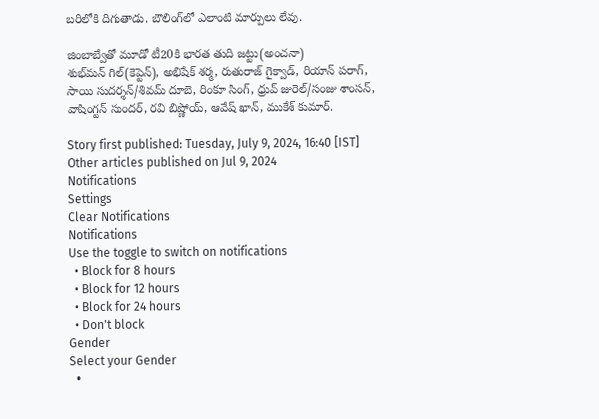బరిలోకి దిగుతాడు. బౌలింగ్‌లో ఎలాంటి మార్పులు లేవు.

జింబాబ్వేతో మూడో టీ20కి భారత తుది జట్టు(అంచనా)
శుభ్‌మన్ గిల్(కెప్టెన్), అభిషేక్ శర్మ, రుతురాజ్ గైక్వాడ్, రియాన్ పరాగ్, సాయి సుదర్శన్/శివమ్ దూబె, రింకూ సింగ్, ధ్రువ్ జురెల్/సంజు శాంసన్, వాషింగ్టన్ సుందర్, రవి బిష్ణోయ్, ఆవేష్ ఖాన్, ముకేశ్ కుమార్.

Story first published: Tuesday, July 9, 2024, 16:40 [IST]
Other articles published on Jul 9, 2024
Notifications
Settings
Clear Notifications
Notifications
Use the toggle to switch on notifications
  • Block for 8 hours
  • Block for 12 hours
  • Block for 24 hours
  • Don't block
Gender
Select your Gender
  •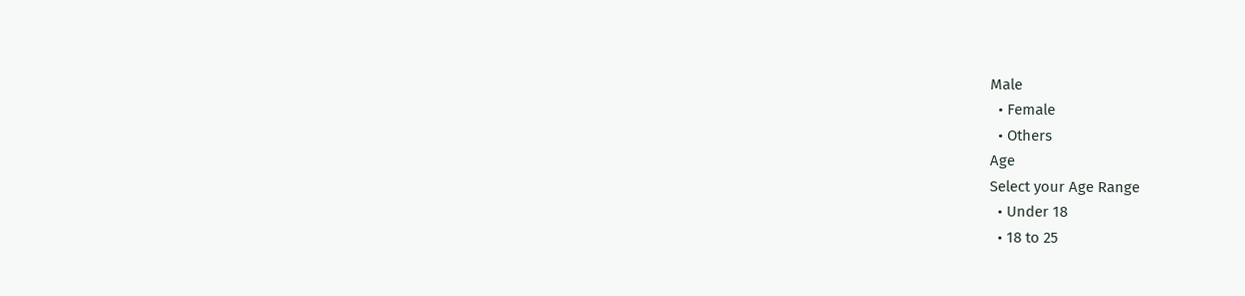Male
  • Female
  • Others
Age
Select your Age Range
  • Under 18
  • 18 to 25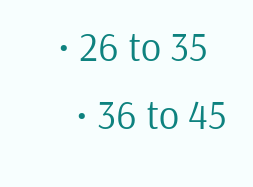• 26 to 35
  • 36 to 45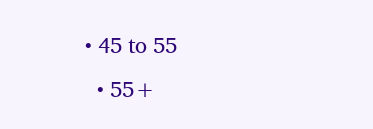• 45 to 55
  • 55+